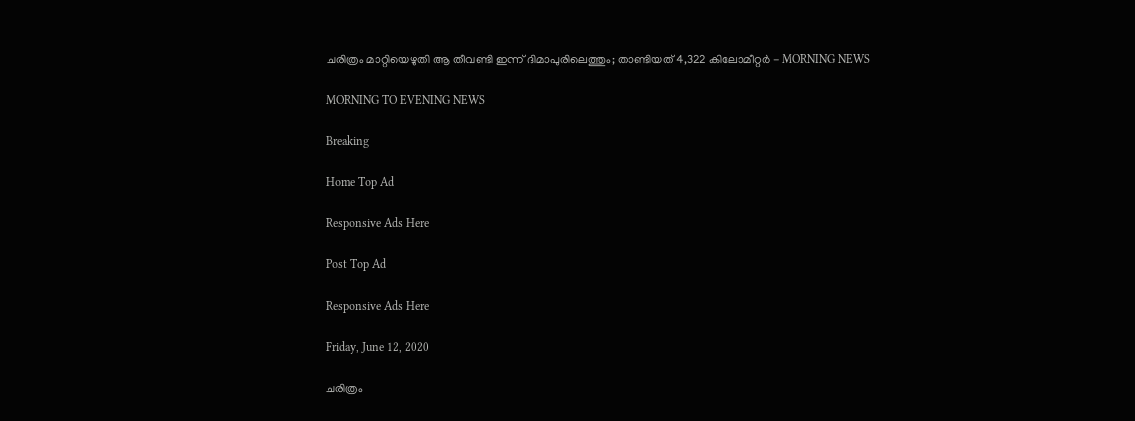ചരിത്രം മാറ്റിയെഴുതി ആ തീവണ്ടി ഇന്ന് ദിമാപുരിലെത്തും; താണ്ടിയത് 4,322 കിലോമീറ്റർ - MORNING NEWS

MORNING TO EVENING NEWS

Breaking

Home Top Ad

Responsive Ads Here

Post Top Ad

Responsive Ads Here

Friday, June 12, 2020

ചരിത്രം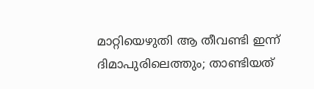മാറ്റിയെഴുതി ആ തീവണ്ടി ഇന്ന് ദിമാപുരിലെത്തും; താണ്ടിയത്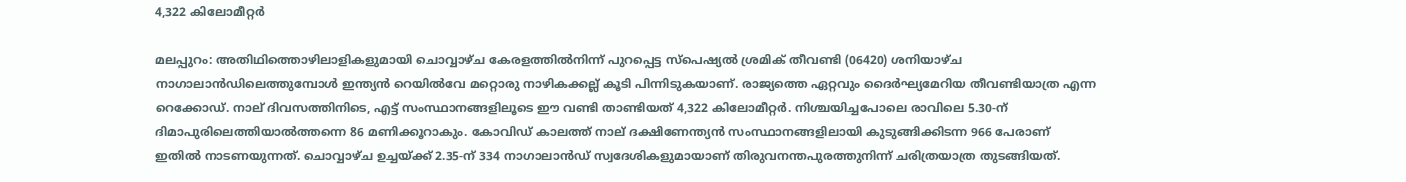4,322 കിലോമീറ്റർ

മലപ്പുറം: അതിഥിത്തൊഴിലാളികളുമായി ചൊവ്വാഴ്ച കേരളത്തിൽനിന്ന് പുറപ്പെട്ട സ്പെഷ്യൽ ശ്രമിക് തീവണ്ടി (06420) ശനിയാഴ്ച നാഗാലാൻഡിലെത്തുമ്പോൾ ഇന്ത്യൻ റെയിൽവേ മറ്റൊരു നാഴികക്കല്ല് കൂടി പിന്നിടുകയാണ്. രാജ്യത്തെ ഏറ്റവും ദൈർഘ്യമേറിയ തീവണ്ടിയാത്ര എന്ന റെക്കോഡ്. നാല്‌ ദിവസത്തിനിടെ, എട്ട് സംസ്ഥാനങ്ങളിലൂടെ ഈ വണ്ടി താണ്ടിയത് 4,322 കിലോമീറ്റർ. നിശ്ചയിച്ചപോലെ രാവിലെ 5.30-ന് ദിമാപുരിലെത്തിയാൽത്തന്നെ 86 മണിക്കൂറാകും. കോവിഡ് കാലത്ത് നാല് ദക്ഷിണേന്ത്യൻ സംസ്ഥാനങ്ങളിലായി കുടുങ്ങിക്കിടന്ന 966 പേരാണ് ഇതിൽ നാടണയുന്നത്. ചൊവ്വാഴ്ച ഉച്ചയ്ക്ക് 2.35-ന് 334 നാഗാലാൻഡ് സ്വദേശികളുമായാണ് തിരുവനന്തപുരത്തുനിന്ന് ചരിത്രയാത്ര തുടങ്ങിയത്.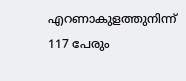എറണാകുളത്തുനിന്ന് 117 പേരും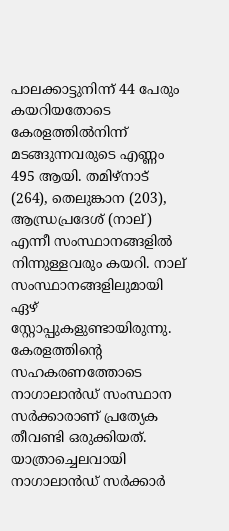പാലക്കാട്ടുനിന്ന് 44 പേരും കയറിയതോടെ കേരളത്തിൽനിന്ന് മടങ്ങുന്നവരുടെ എണ്ണം 495 ആയി. തമിഴ്‌നാട് (264), തെലുങ്കാന (203), ആന്ധ്രപ്രദേശ് (നാല്) എന്നീ സംസ്ഥാനങ്ങളിൽ നിന്നുള്ളവരും കയറി. നാല് സംസ്ഥാനങ്ങളിലുമായി ഏഴ് സ്റ്റോപ്പുകളുണ്ടായിരുന്നു. കേരളത്തിന്റെ സഹകരണത്തോടെ നാഗാലാൻഡ് സംസ്ഥാന സർക്കാരാണ് പ്രത്യേക തീവണ്ടി ഒരുക്കിയത്. യാത്രാച്ചെലവായി നാഗാലാൻഡ് സർക്കാർ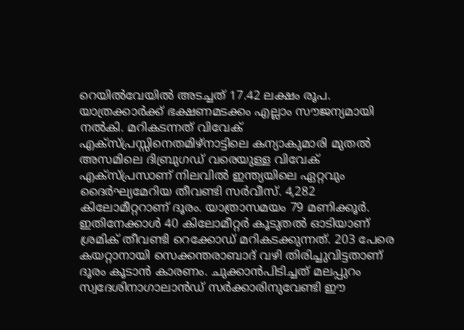റെയിൽവേയിൽ അടച്ചത് 17.42 ലക്ഷം രൂപ. യാത്രക്കാർക്ക് ഭക്ഷണമടക്കം എല്ലാം സൗജന്യമായി നൽകി. മറികടന്നത് വിവേക് എക്സ്‌പ്രസ്സിനെതമിഴ്‌നാട്ടിലെ കന്യാകുമാരി മുതൽ അസമിലെ ദിബ്രുഗഡ് വരെയുള്ള വിവേക് എക്സ്‌പ്രസാണ് നിലവിൽ ഇന്ത്യയിലെ ഏറ്റവും ദൈർഘ്യമേറിയ തീവണ്ടി സർവീസ്. 4,282 കിലോമീറ്ററാണ് ദൂരം. യാത്രാസമയം 79 മണിക്കൂർ. ഇതിനേക്കാൾ 40 കിലോമീറ്റർ കൂടുതൽ ഓടിയാണ് ശ്രമിക് തീവണ്ടി റെക്കോഡ്‌ മറികടക്കുന്നത്. 203 പേരെ കയറ്റാനായി സെക്കന്തരാബാദ് വഴി തിരിച്ചുവിട്ടതാണ് ദൂരം കൂടാൻ കാരണം. ചുക്കാൻപിടിച്ചത് മലപ്പുറം സ്വദേശിനാഗാലാൻഡ് സർക്കാരിനുവേണ്ടി ഈ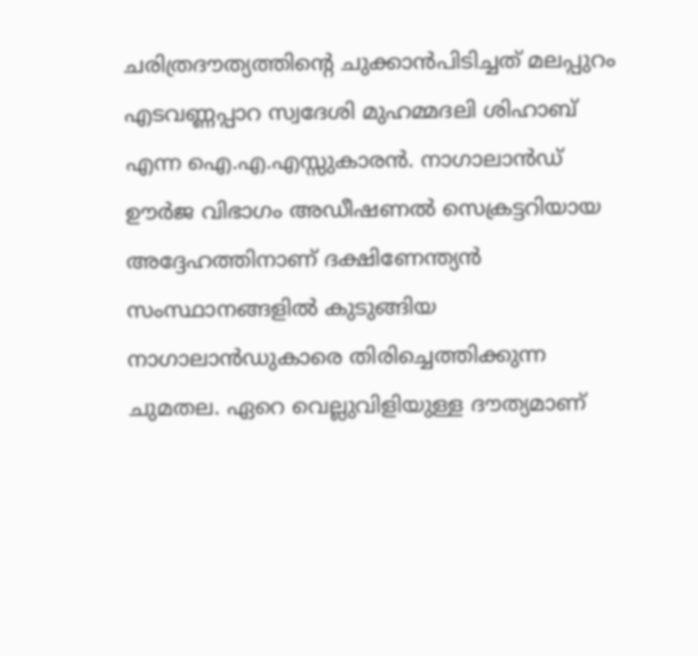ചരിത്രദൗത്യത്തിന്റെ ചുക്കാൻപിടിച്ചത് മലപ്പുറം എടവണ്ണപ്പാറ സ്വദേശി മുഹമ്മദലി ശിഹാബ് എന്ന ഐ.എ.എസ്സുകാരൻ. നാഗാലാൻഡ് ഊർജ വിഭാഗം അഡീഷണൽ സെക്രട്ടറിയായ അദ്ദേഹത്തിനാണ് ദക്ഷിണേന്ത്യൻ സംസ്ഥാനങ്ങളിൽ കുടുങ്ങിയ നാഗാലാൻഡുകാരെ തിരിച്ചെത്തിക്കുന്ന ചുമതല. ഏറെ വെല്ലുവിളിയുള്ള ദൗത്യമാണ്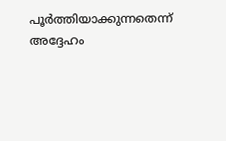പൂർത്തിയാക്കുന്നതെന്ന് അദ്ദേഹം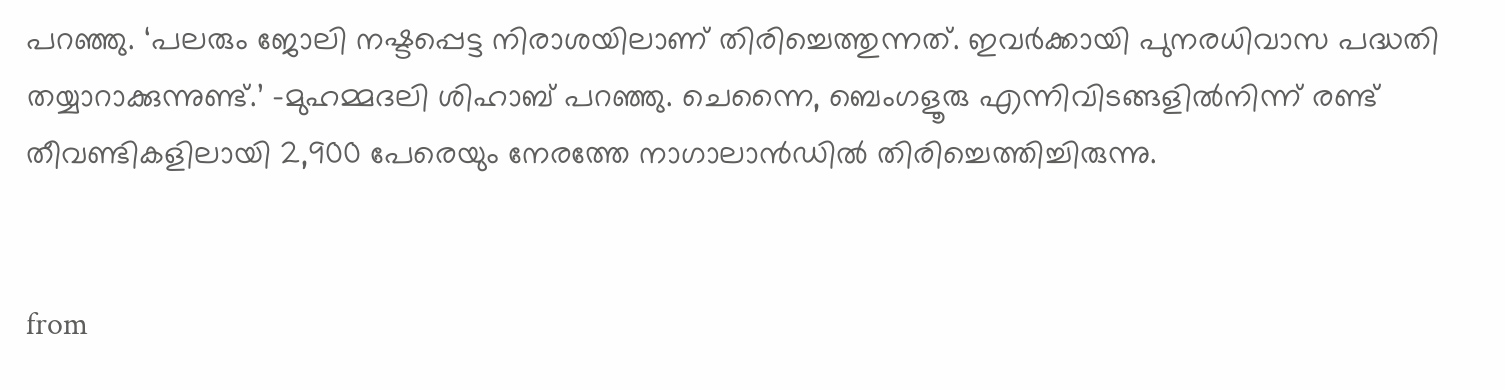പറഞ്ഞു. ‘പലരും ജോലി നഷ്ടപ്പെട്ട നിരാശയിലാണ് തിരിച്ചെത്തുന്നത്. ഇവർക്കായി പുനരധിവാസ പദ്ധതി തയ്യാറാക്കുന്നുണ്ട്.’ -മുഹമ്മദലി ശിഹാബ് പറഞ്ഞു. ചെന്നൈ, ബെംഗളൂരു എന്നിവിടങ്ങളിൽനിന്ന് രണ്ട് തീവണ്ടികളിലായി 2,900 പേരെയും നേരത്തേ നാഗാലാൻഡിൽ തിരിച്ചെത്തിച്ചിരുന്നു.


from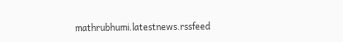mathrubhumi.latestnews.rssfeed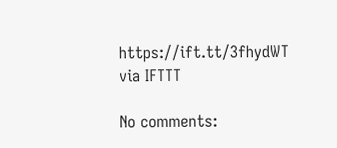https://ift.tt/3fhydWT
via IFTTT

No comments: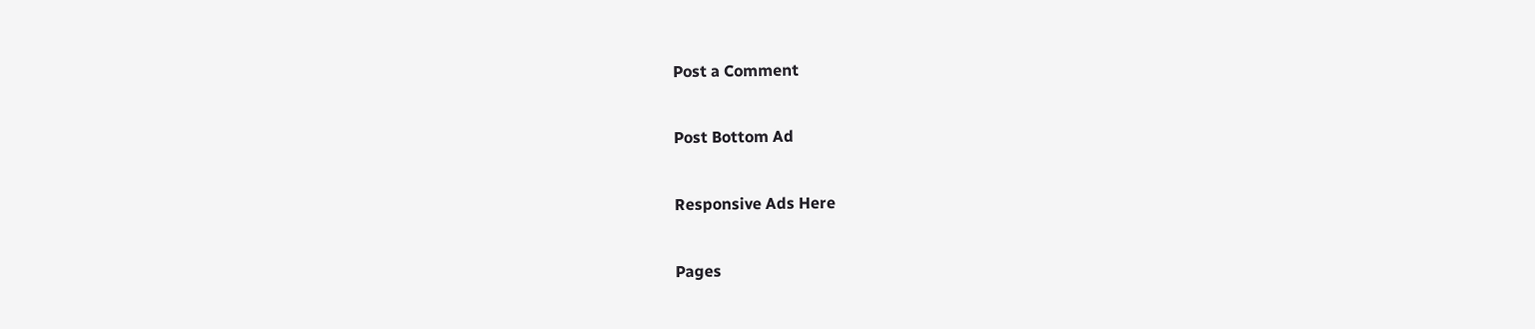Post a Comment

Post Bottom Ad

Responsive Ads Here

Pages